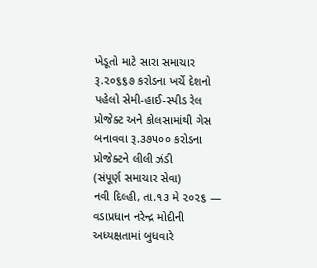ખેડૂતો માટે સારા સમાચાર
રૂ.૨૦૬૬૭ કરોડના ખર્ચે દેશનો પહેલો સેમી-હાઈ-સ્પીડ રેલ પ્રોજેક્ટ અને કોલસામાંથી ગેસ બનાવવા રૂ.૩૭૫૦૦ કરોડના પ્રોજેક્ટને લીલી ઝંડી
(સંપૂર્ણ સમાચાર સેવા)
નવી દિલ્હી, તા.૧૩ મે ૨૦૨૬ — વડાપ્રધાન નરેન્દ્ર મોદીની અધ્યક્ષતામાં બુધવારે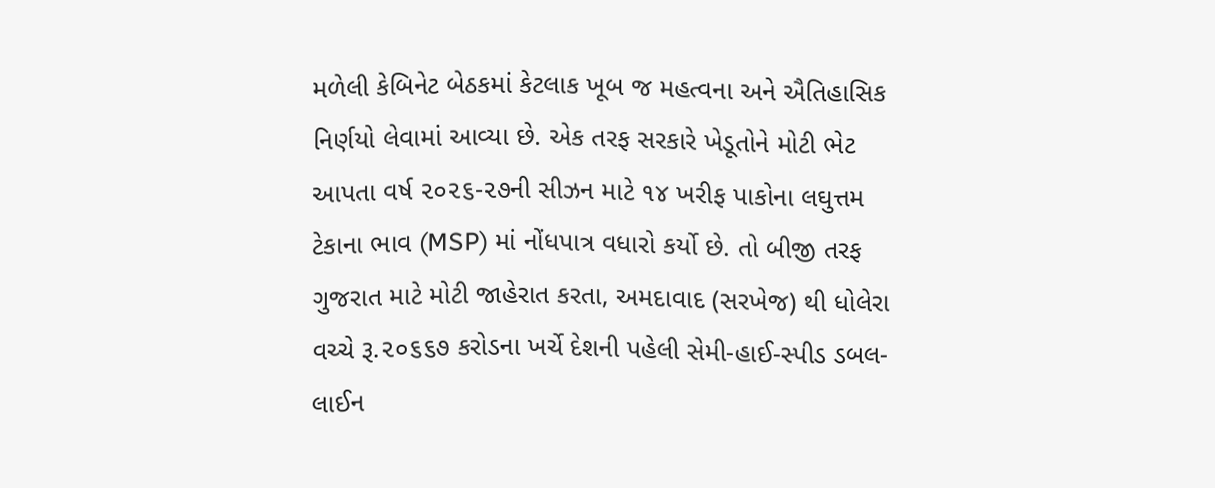મળેલી કેબિનેટ બેઠકમાં કેટલાક ખૂબ જ મહત્વના અને ઐતિહાસિક નિર્ણયો લેવામાં આવ્યા છે. એક તરફ સરકારે ખેડૂતોને મોટી ભેટ આપતા વર્ષ ૨૦૨૬-૨૭ની સીઝન માટે ૧૪ ખરીફ પાકોના લઘુત્તમ ટેકાના ભાવ (MSP) માં નોંધપાત્ર વધારો કર્યો છે. તો બીજી તરફ ગુજરાત માટે મોટી જાહેરાત કરતા, અમદાવાદ (સરખેજ) થી ધોલેરા વચ્ચે રૂ.૨૦૬૬૭ કરોડના ખર્ચે દેશની પહેલી સેમી-હાઈ-સ્પીડ ડબલ-લાઈન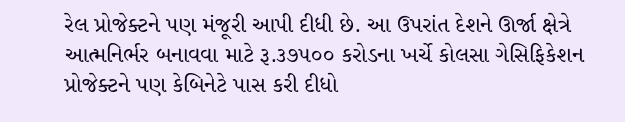રેલ પ્રોજેક્ટને પણ મંજૂરી આપી દીધી છે. આ ઉપરાંત દેશને ઊર્જા ક્ષેત્રે આત્મનિર્ભર બનાવવા માટે રૂ.૩૭૫૦૦ કરોડના ખર્ચે કોલસા ગેસિફિકેશન પ્રોજેક્ટને પણ કેબિનેટે પાસ કરી દીધો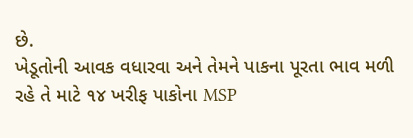છે.
ખેડૂતોની આવક વધારવા અને તેમને પાકના પૂરતા ભાવ મળી રહે તે માટે ૧૪ ખરીફ પાકોના MSP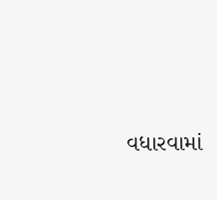વધારવામાં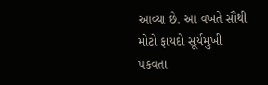આવ્યા છે. આ વખતે સૌથી મોટો ફાયદો સૂર્યમુખી પકવતા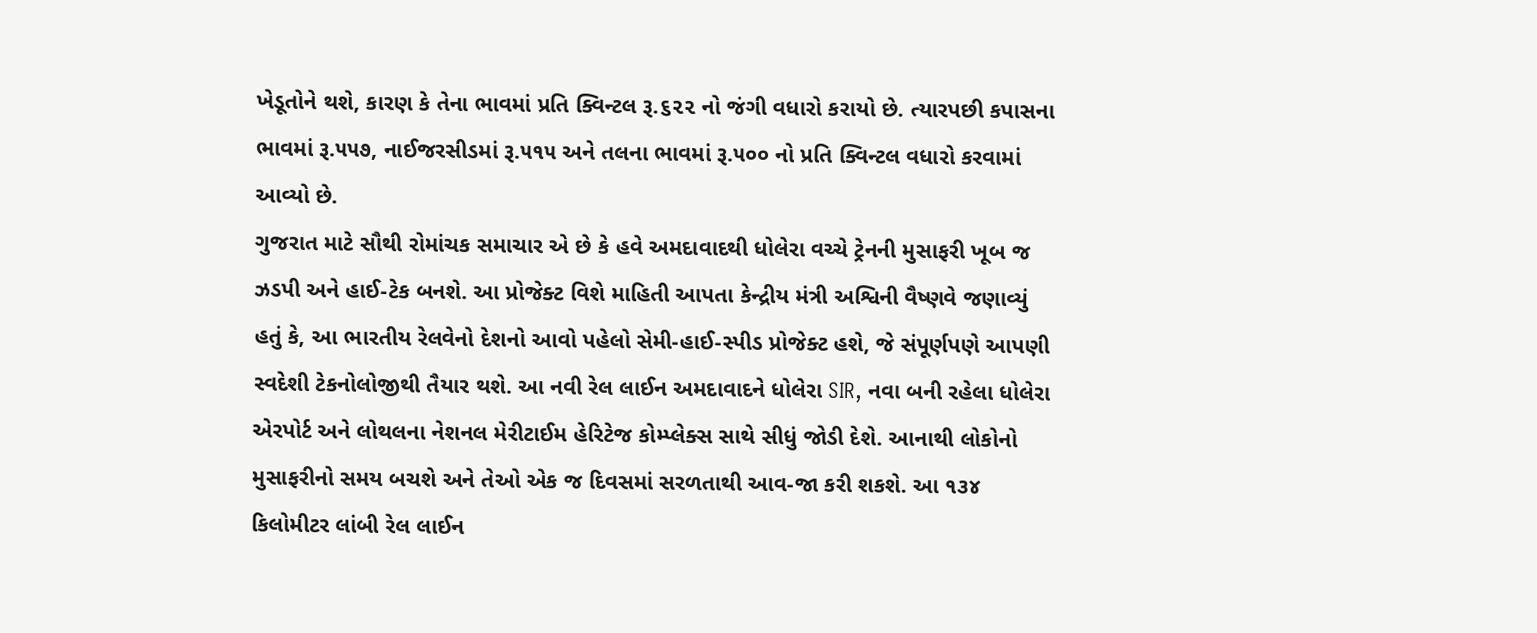ખેડૂતોને થશે, કારણ કે તેના ભાવમાં પ્રતિ ક્વિન્ટલ રૂ.૬૨૨ નો જંગી વધારો કરાયો છે. ત્યારપછી કપાસના ભાવમાં રૂ.૫૫૭, નાઈજરસીડમાં રૂ.૫૧૫ અને તલના ભાવમાં રૂ.૫૦૦ નો પ્રતિ ક્વિન્ટલ વધારો કરવામાં આવ્યો છે.
ગુજરાત માટે સૌથી રોમાંચક સમાચાર એ છે કે હવે અમદાવાદથી ધોલેરા વચ્ચે ટ્રેનની મુસાફરી ખૂબ જ ઝડપી અને હાઈ-ટેક બનશે. આ પ્રોજેક્ટ વિશે માહિતી આપતા કેન્દ્રીય મંત્રી અશ્વિની વૈષ્ણવે જણાવ્યું હતું કે, આ ભારતીય રેલવેનો દેશનો આવો પહેલો સેમી-હાઈ-સ્પીડ પ્રોજેક્ટ હશે, જે સંપૂર્ણપણે આપણી સ્વદેશી ટેકનોલોજીથી તૈયાર થશે. આ નવી રેલ લાઈન અમદાવાદને ધોલેરા SIR, નવા બની રહેલા ધોલેરા એરપોર્ટ અને લોથલના નેશનલ મેરીટાઈમ હેરિટેજ કોમ્પ્લેક્સ સાથે સીધું જોડી દેશે. આનાથી લોકોનો મુસાફરીનો સમય બચશે અને તેઓ એક જ દિવસમાં સરળતાથી આવ-જા કરી શકશે. આ ૧૩૪ કિલોમીટર લાંબી રેલ લાઈન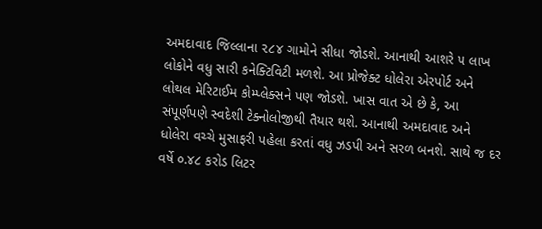અમદાવાદ જિલ્લાના ૨૮૪ ગામોને સીધા જોડશે. આનાથી આશરે ૫ લાખ લોકોને વધુ સારી કનેક્ટિવિટી મળશે. આ પ્રોજેક્ટ ધોલેરા એરપોર્ટ અને લોથલ મેરિટાઈમ કોમ્પ્લેક્સને પણ જોડશે. ખાસ વાત એ છે કે, આ સંપૂર્ણપણે સ્વદેશી ટેક્નોલોજીથી તૈયાર થશે. આનાથી અમદાવાદ અને ધોલેરા વચ્ચે મુસાફરી પહેલા કરતાં વધુ ઝડપી અને સરળ બનશે. સાથે જ દર વર્ષે ૦.૪૮ કરોડ લિટર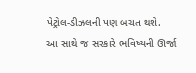પેટ્રોલ-ડીઝલની પણ બચત થશે.
આ સાથે જ સરકારે ભવિષ્યની ઊર્જા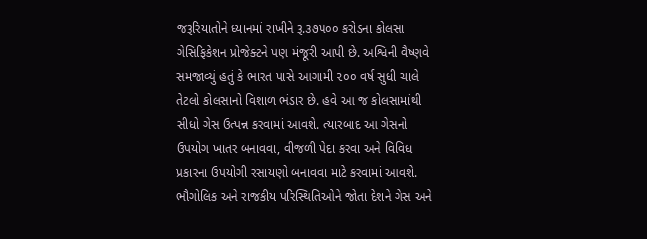જરૂરિયાતોને ધ્યાનમાં રાખીને રૂ.૩૭૫૦૦ કરોડના કોલસા ગેસિફિકેશન પ્રોજેક્ટને પણ મંજૂરી આપી છે. અશ્વિની વૈષ્ણવે સમજાવ્યું હતું કે ભારત પાસે આગામી ૨૦૦ વર્ષ સુધી ચાલે તેટલો કોલસાનો વિશાળ ભંડાર છે. હવે આ જ કોલસામાંથી સીધો ગેસ ઉત્પન્ન કરવામાં આવશે. ત્યારબાદ આ ગેસનો ઉપયોગ ખાતર બનાવવા, વીજળી પેદા કરવા અને વિવિધ પ્રકારના ઉપયોગી રસાયણો બનાવવા માટે કરવામાં આવશે. ભૌગોલિક અને રાજકીય પરિસ્થિતિઓને જોતા દેશને ગેસ અને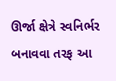ઊર્જા ક્ષેત્રે સ્વનિર્ભર બનાવવા તરફ આ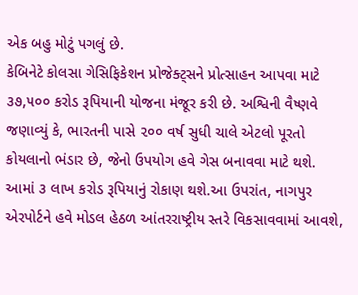એક બહુ મોટું પગલું છે.
કેબિનેટે કોલસા ગેસિફિકેશન પ્રોજેક્ટ્સને પ્રોત્સાહન આપવા માટે ૩૭,૫૦૦ કરોડ રૂપિયાની યોજના મંજૂર કરી છે. અશ્વિની વૈષ્ણવે જણાવ્યું કે, ભારતની પાસે ૨૦૦ વર્ષ સુધી ચાલે એટલો પૂરતો કોયલાનો ભંડાર છે, જેનો ઉપયોગ હવે ગેસ બનાવવા માટે થશે.
આમાં ૩ લાખ કરોડ રૂપિયાનું રોકાણ થશે.આ ઉપરાંત, નાગપુર એરપોર્ટને હવે મોડલ હેઠળ આંતરરાષ્ટ્રીય સ્તરે વિકસાવવામાં આવશે,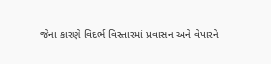જેના કારણે વિદર્ભ વિસ્તારમાં પ્રવાસન અને વેપારને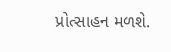પ્રોત્સાહન મળશે.